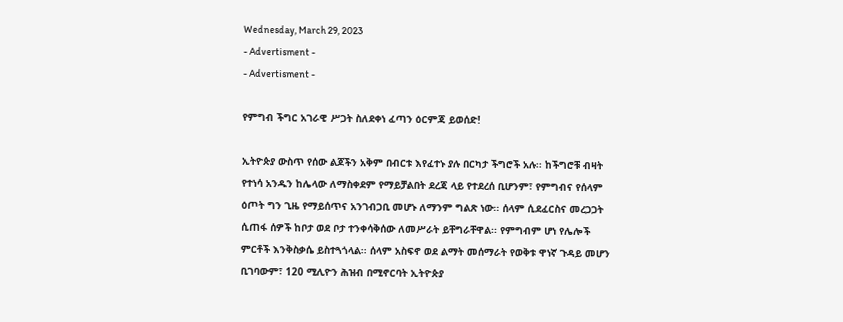Wednesday, March 29, 2023
- Advertisment -
- Advertisment -

የምግብ ችግር አገራዊ ሥጋት ስለደቀነ ፈጣን ዕርምጃ ይወሰድ!

ኢትዮጵያ ውስጥ የሰው ልጆችን አቅም በብርቱ እየፈተኑ ያሉ በርካታ ችግሮች አሉ፡፡ ከችግሮቹ ብዛት የተነሳ አንዱን ከሌላው ለማስቀደም የማይቻልበት ደረጃ ላይ የተደረሰ ቢሆንም፣ የምግብና የሰላም ዕጦት ግን ጊዜ የማይሰጥና አንገብጋቢ መሆኑ ለማንም ግልጽ ነው፡፡ ሰላም ሲደፈርስና መረጋጋት ሲጠፋ ሰዎች ከቦታ ወደ ቦታ ተንቀሳቅሰው ለመሥራት ይቸግራቸዋል፡፡ የምግብም ሆነ የሌሎች ምርቶች እንቅስቃሴ ይስተጓጎላል፡፡ ሰላም አስፍኖ ወደ ልማት መሰማራት የወቅቱ ዋነኛ ጉዳይ መሆን ቢገባውም፣ 120 ሚሊዮን ሕዝብ በሚኖርባት ኢትዮጵያ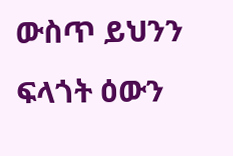ውስጥ ይህንን ፍላጎት ዕውን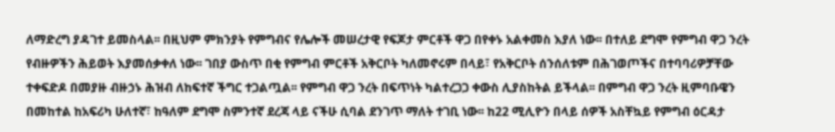ለማድረግ ያዳገተ ይመስላል፡፡ በዚህም ምክንያት የምግብና የሌሎች መሠረታዊ የፍጆታ ምርቶች ዋጋ በየቀኑ አልቀመስ እያለ ነው፡፡ በተለይ ደግሞ የምግብ ዋጋ ንረት የብዙዎችን ሕይወት እያመሰቃቀለ ነው፡፡ ገበያ ውስጥ በቂ የምግብ ምርቶች አቅርቦት ካለመኖሩም በላይ፣ የአቅርቦት ሰንሰለቱም በሕገወጦችና በተባባሪዎቻቸው ተቀፍድዶ በመያዙ ብዙኃኑ ሕዝብ ለከፍተኛ ችግር ተጋልጧል፡፡ የምግብ ዋጋ ንረት በፍጥነት ካልተረጋጋ ቀውስ ሊያስከትል ይችላል፡፡ በምግብ ዋጋ ንረት ዚምባቡዌን በመከተል ከአፍሪካ ሁለተኛ፣ ከዓለም ደግሞ ስምንተኛ ደረጃ ላይ ናችሁ ሲባል ደንገጥ ማለት ተገቢ ነው፡፡ ከ22 ሚሊዮን በላይ ሰዎች አስቸኳይ የምግብ ዕርዳታ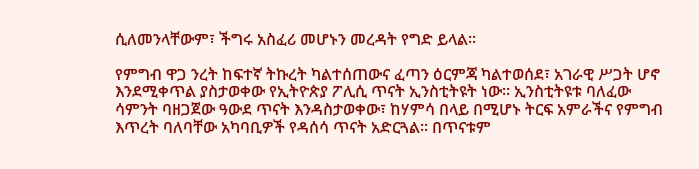ሲለመንላቸውም፣ ችግሩ አስፈሪ መሆኑን መረዳት የግድ ይላል፡፡

የምግብ ዋጋ ንረት ከፍተኛ ትኩረት ካልተሰጠውና ፈጣን ዕርምጃ ካልተወሰደ፣ አገራዊ ሥጋት ሆኖ እንደሚቀጥል ያስታወቀው የኢትዮጵያ ፖሊሲ ጥናት ኢንስቲትዩት ነው፡፡ ኢንስቲትዩቱ ባለፈው ሳምንት ባዘጋጀው ዓውደ ጥናት እንዳስታወቀው፣ ከሃምሳ በላይ በሚሆኑ ትርፍ አምራችና የምግብ እጥረት ባለባቸው አካባቢዎች የዳሰሳ ጥናት አድርጓል፡፡ በጥናቱም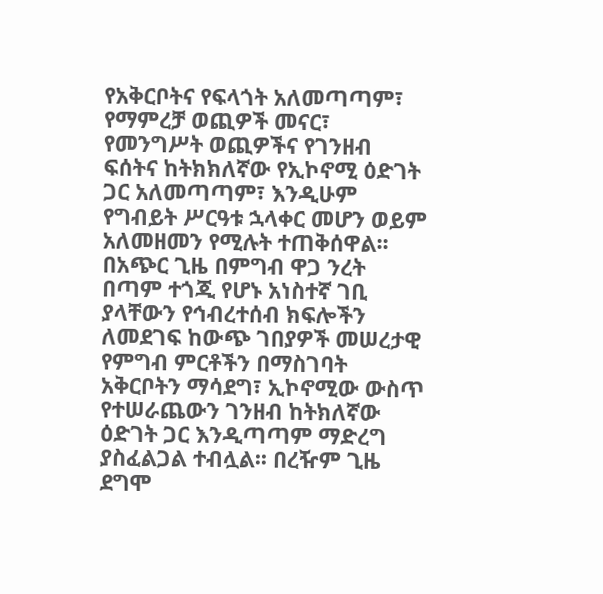የአቅርቦትና የፍላጎት አለመጣጣም፣ የማምረቻ ወጪዎች መናር፣ የመንግሥት ወጪዎችና የገንዘብ ፍሰትና ከትክክለኛው የኢኮኖሚ ዕድገት ጋር አለመጣጣም፣ እንዲሁም የግብይት ሥርዓቱ ኋላቀር መሆን ወይም አለመዘመን የሚሉት ተጠቅሰዋል፡፡ በአጭር ጊዜ በምግብ ዋጋ ንረት በጣም ተጎጂ የሆኑ አነስተኛ ገቢ ያላቸውን የኅብረተሰብ ክፍሎችን ለመደገፍ ከውጭ ገበያዎች መሠረታዊ የምግብ ምርቶችን በማስገባት አቅርቦትን ማሳደግ፣ ኢኮኖሚው ውስጥ የተሠራጨውን ገንዘብ ከትክለኛው ዕድገት ጋር እንዲጣጣም ማድረግ ያስፈልጋል ተብሏል፡፡ በረዥም ጊዜ ደግሞ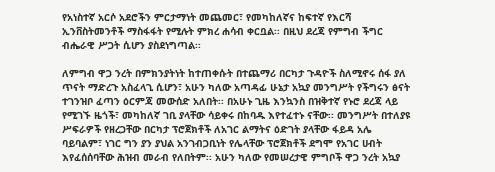የአነስተኛ አርሶ አደሮችን ምርታማነት መጨመር፣ የመካከለኛና ከፍተኛ የእርሻ ኢንቨስትመንቶች ማስፋፋት የሚሉት ምክረ ሐሳብ ቀርቧል፡፡ በዚህ ደረጃ የምግብ ችግር ብሔራዊ ሥጋት ሲሆን ያስደነግጣል፡፡

ለምግብ ዋጋ ንረት በምክንያትነት ከተጠቀሱት በተጨማሪ በርካታ ጉዳዮች ስለሚኖሩ ሰፋ ያለ ጥናት ማድረጉ አስፈላጊ ሲሆን፣ አሁን ካለው አጣዳፊ ሁኔታ አኳያ መንግሥት የችግሩን ፅናት ተገንዝቦ ፈጣን ዕርምጃ መውሰድ አለበት፡፡ በአሁኑ ጊዜ እንኳንስ በዝቅተኛ የኑሮ ደረጃ ላይ የሚገኙ ዜጎች፣ መካከለኛ ገቢ ያላቸው ሳይቀሩ በከባዱ እየተፈተኑ ናቸው፡፡ መንግሥት በተለያዩ ሥፍራዎች የዘረጋቸው በርካታ ፕሮጀክቶች ለአገር ልማትና ዕድገት ያላቸው ፋይዳ አሌ ባይባልም፣ ነገር ግን ያን ያህል አንገብጋቢነት የሌላቸው ፕሮጀክቶች ደግሞ የአገር ሀብት እየፈሰሰባቸው ሕዝብ መራብ የለበትም፡፡ አሁን ካለው የመሠረታዊ ምግቦች ዋጋ ንረት አኳያ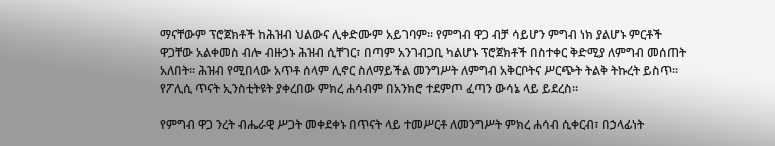ማናቸውም ፕሮጀክቶች ከሕዝብ ህልውና ሊቀድሙም አይገባም፡፡ የምግብ ዋጋ ብቻ ሳይሆን ምግብ ነክ ያልሆኑ ምርቶች ዋጋቸው አልቀመስ ብሎ ብዙኃኑ ሕዝብ ሲቸገር፣ በጣም አንገብጋቢ ካልሆኑ ፕሮጀክቶች በስተቀር ቅድሚያ ለምግብ መሰጠት አለበት፡፡ ሕዝብ የሚበላው አጥቶ ሰላም ሊኖር ስለማይችል መንግሥት ለምግብ አቅርቦትና ሥርጭት ትልቅ ትኩረት ይስጥ፡፡ የፖሊሲ ጥናት ኢንስቲትዩት ያቀረበው ምክረ ሐሳብም በአንክሮ ተደምጦ ፈጣን ውሳኔ ላይ ይደረስ፡፡

የምግብ ዋጋ ንረት ብሔራዊ ሥጋት መቀደቀኑ በጥናት ላይ ተመሥርቶ ለመንግሥት ምክረ ሐሳብ ሲቀርብ፣ በኃላፊነት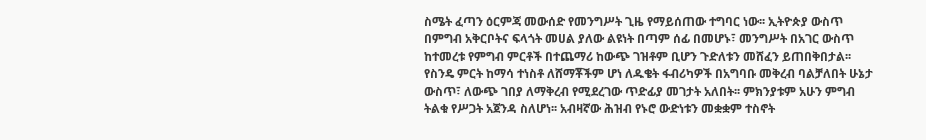ስሜት ፈጣን ዕርምጃ መውሰድ የመንግሥት ጊዜ የማይሰጠው ተግባር ነው፡፡ ኢትዮጵያ ውስጥ በምግብ አቅርቦትና ፍላጎት መሀል ያለው ልዩነት በጣም ሰፊ በመሆኑ፣ መንግሥት በአገር ውስጥ ከተመረቱ የምግብ ምርቶች በተጨማሪ ከውጭ ገዝቶም ቢሆን ጉድለቱን መሸፈን ይጠበቅበታል፡፡ የስንዴ ምርት ከማሳ ተነስቶ ለሸማቾችም ሆነ ለዱቄት ፋብሪካዎች በአግባቡ መቅረብ ባልቻለበት ሁኔታ ውስጥ፣ ለውጭ ገበያ ለማቅረብ የሚደረገው ጥድፊያ መገታት አለበት፡፡ ምክንያቱም አሁን ምግብ ትልቁ የሥጋት አጀንዳ ስለሆነ፡፡ አብዛኛው ሕዝብ የኑሮ ውድነቱን መቋቋም ተስኖት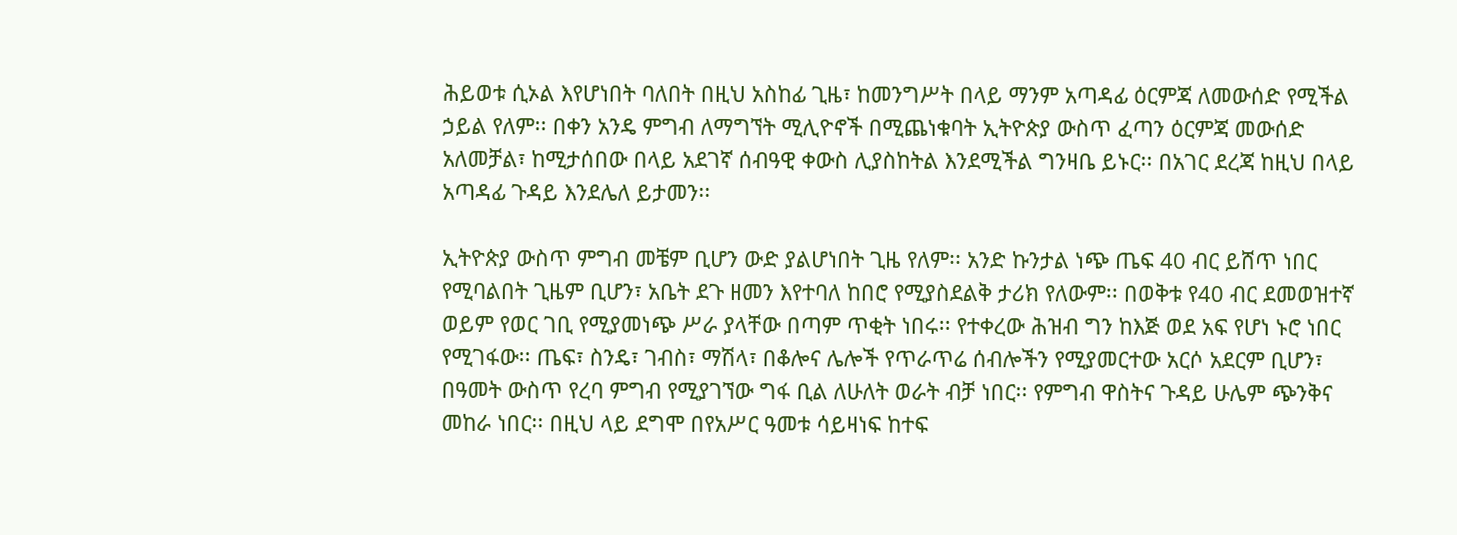ሕይወቱ ሲኦል እየሆነበት ባለበት በዚህ አስከፊ ጊዜ፣ ከመንግሥት በላይ ማንም አጣዳፊ ዕርምጃ ለመውሰድ የሚችል ኃይል የለም፡፡ በቀን አንዴ ምግብ ለማግኘት ሚሊዮኖች በሚጨነቁባት ኢትዮጵያ ውስጥ ፈጣን ዕርምጃ መውሰድ አለመቻል፣ ከሚታሰበው በላይ አደገኛ ሰብዓዊ ቀውስ ሊያስከትል እንደሚችል ግንዛቤ ይኑር፡፡ በአገር ደረጃ ከዚህ በላይ አጣዳፊ ጉዳይ እንደሌለ ይታመን፡፡

ኢትዮጵያ ውስጥ ምግብ መቼም ቢሆን ውድ ያልሆነበት ጊዜ የለም፡፡ አንድ ኩንታል ነጭ ጤፍ 40 ብር ይሸጥ ነበር የሚባልበት ጊዜም ቢሆን፣ አቤት ደጉ ዘመን እየተባለ ከበሮ የሚያስደልቅ ታሪክ የለውም፡፡ በወቅቱ የ40 ብር ደመወዝተኛ ወይም የወር ገቢ የሚያመነጭ ሥራ ያላቸው በጣም ጥቂት ነበሩ፡፡ የተቀረው ሕዝብ ግን ከእጅ ወደ አፍ የሆነ ኑሮ ነበር የሚገፋው፡፡ ጤፍ፣ ስንዴ፣ ገብስ፣ ማሽላ፣ በቆሎና ሌሎች የጥራጥሬ ሰብሎችን የሚያመርተው አርሶ አደርም ቢሆን፣ በዓመት ውስጥ የረባ ምግብ የሚያገኘው ግፋ ቢል ለሁለት ወራት ብቻ ነበር፡፡ የምግብ ዋስትና ጉዳይ ሁሌም ጭንቅና መከራ ነበር፡፡ በዚህ ላይ ደግሞ በየአሥር ዓመቱ ሳይዛነፍ ከተፍ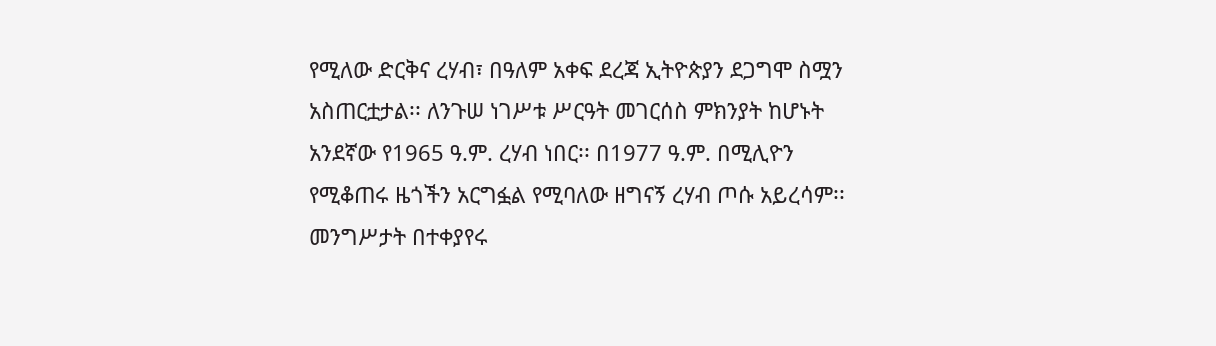የሚለው ድርቅና ረሃብ፣ በዓለም አቀፍ ደረጃ ኢትዮጵያን ደጋግሞ ስሟን አስጠርቷታል፡፡ ለንጉሠ ነገሥቱ ሥርዓት መገርሰስ ምክንያት ከሆኑት አንደኛው የ1965 ዓ.ም. ረሃብ ነበር፡፡ በ1977 ዓ.ም. በሚሊዮን የሚቆጠሩ ዜጎችን አርግፏል የሚባለው ዘግናኝ ረሃብ ጦሱ አይረሳም፡፡ መንግሥታት በተቀያየሩ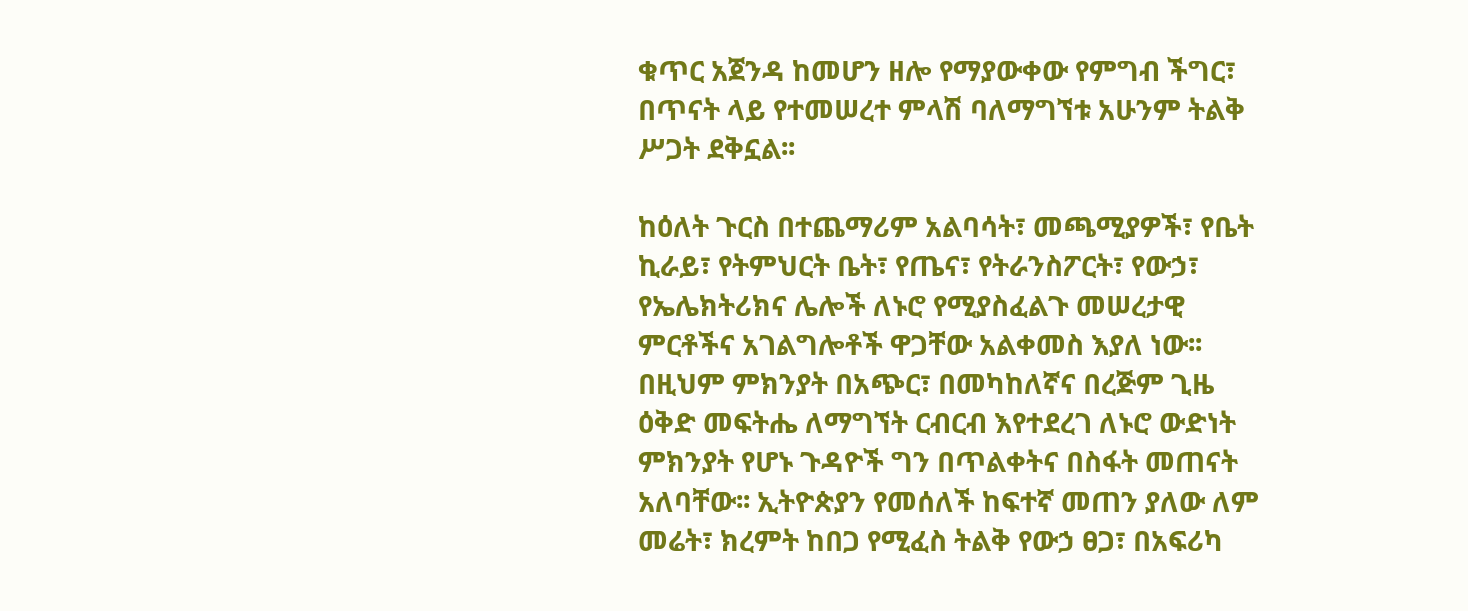ቁጥር አጀንዳ ከመሆን ዘሎ የማያውቀው የምግብ ችግር፣ በጥናት ላይ የተመሠረተ ምላሽ ባለማግኘቱ አሁንም ትልቅ ሥጋት ደቅኗል፡፡

ከዕለት ጉርስ በተጨማሪም አልባሳት፣ መጫሚያዎች፣ የቤት ኪራይ፣ የትምህርት ቤት፣ የጤና፣ የትራንስፖርት፣ የውኃ፣ የኤሌክትሪክና ሌሎች ለኑሮ የሚያስፈልጉ መሠረታዊ ምርቶችና አገልግሎቶች ዋጋቸው አልቀመስ እያለ ነው፡፡ በዚህም ምክንያት በአጭር፣ በመካከለኛና በረጅም ጊዜ ዕቅድ መፍትሔ ለማግኘት ርብርብ እየተደረገ ለኑሮ ውድነት ምክንያት የሆኑ ጉዳዮች ግን በጥልቀትና በስፋት መጠናት አለባቸው፡፡ ኢትዮጵያን የመሰለች ከፍተኛ መጠን ያለው ለም መሬት፣ ክረምት ከበጋ የሚፈስ ትልቅ የውኃ ፀጋ፣ በአፍሪካ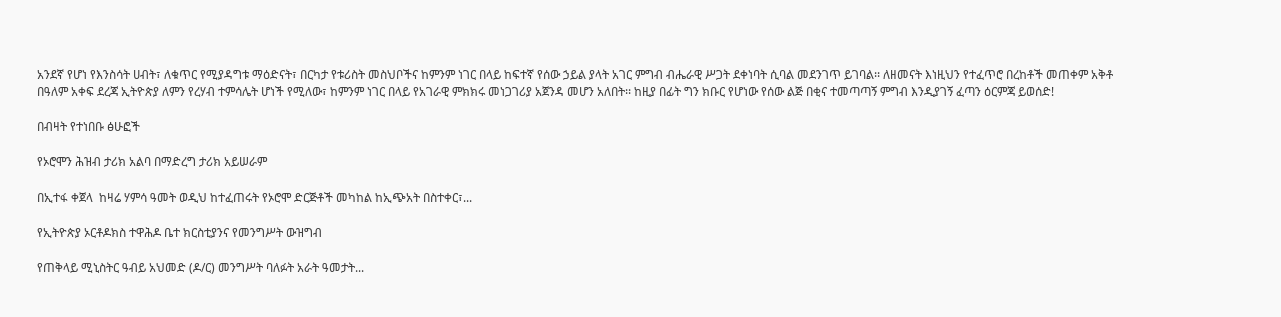አንደኛ የሆነ የእንስሳት ሀብት፣ ለቁጥር የሚያዳግቱ ማዕድናት፣ በርካታ የቱሪስት መስህቦችና ከምንም ነገር በላይ ከፍተኛ የሰው ኃይል ያላት አገር ምግብ ብሔራዊ ሥጋት ደቀነባት ሲባል መደንገጥ ይገባል፡፡ ለዘመናት እነዚህን የተፈጥሮ በረከቶች መጠቀም አቅቶ በዓለም አቀፍ ደረጃ ኢትዮጵያ ለምን የረሃብ ተምሳሌት ሆነች የሚለው፣ ከምንም ነገር በላይ የአገራዊ ምክክሩ መነጋገሪያ አጀንዳ መሆን አለበት፡፡ ከዚያ በፊት ግን ክቡር የሆነው የሰው ልጅ በቂና ተመጣጣኝ ምግብ እንዲያገኝ ፈጣን ዕርምጃ ይወሰድ!

በብዛት የተነበቡ ፅሁፎች

የኦሮሞን ሕዝብ ታሪክ አልባ በማድረግ ታሪክ አይሠራም

በኢተፋ ቀጀላ  ከዛሬ ሃምሳ ዓመት ወዲህ ከተፈጠሩት የኦሮሞ ድርጅቶች መካከል ከኢጭአት በስተቀር፣...

የኢትዮጵያ ኦርቶዶክስ ተዋሕዶ ቤተ ክርስቲያንና የመንግሥት ውዝግብ

የጠቅላይ ሚኒስትር ዓብይ አህመድ (ዶ/ር) መንግሥት ባለፉት አራት ዓመታት...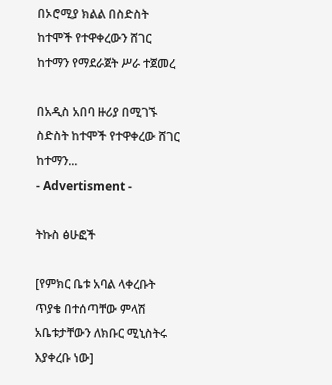በኦሮሚያ ክልል በስድስት ከተሞች የተዋቀረውን ሸገር ከተማን የማደራጀት ሥራ ተጀመረ

በአዲስ አበባ ዙሪያ በሚገኙ ስድስት ከተሞች የተዋቀረው ሸገር ከተማን...
- Advertisment -

ትኩስ ፅሁፎች

[የምክር ቤቱ አባል ላቀረቡት ጥያቄ በተሰጣቸው ምላሽ አቤቱታቸውን ለክቡር ሚኒስትሩ እያቀረቡ ነው]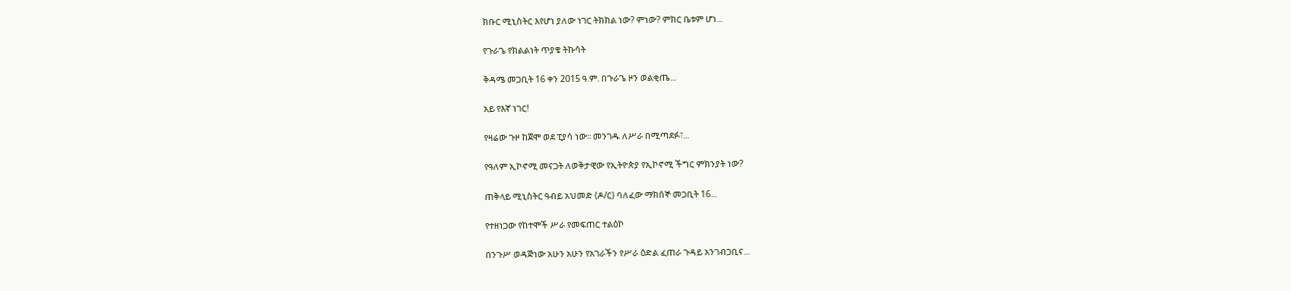ክቡር ሚኒስትር እየሆነ ያለው ነገር ትክክል ነው? ምነው? ምክር ቤቱም ሆነ...

የጉራጌ የክልልነት ጥያቄ ትኩሳት

ቅዳሜ መጋቢት 16 ቀን 2015 ዓ.ም. በጉራጌ ዞን ወልቂጤ...

አይ የእኛ ነገር!

የዛሬው ጉዞ ከጀሞ ወደ ፒያሳ ነው፡፡ መንገዱ ለሥራ በሚጣደፉ፣...

የዓለም ኢኮኖሚ መናጋት ለወቅታዊው የኢትዮጵያ የኢኮኖሚ ችግር ምክንያት ነው?

ጠቅላይ ሚኒስትር ዓብይ አህመድ (ዶ/ር) ባለፈው ማክሰኞ መጋቢት 16...

የተዘነጋው የከተሞች ሥራ የመፍጠር ተልዕኮ

በንጉሥ ወዳጅነው አሁን አሁን የአገራችን የሥራ ዕድል ፈጠራ ጉዳይ አንገብጋቢና...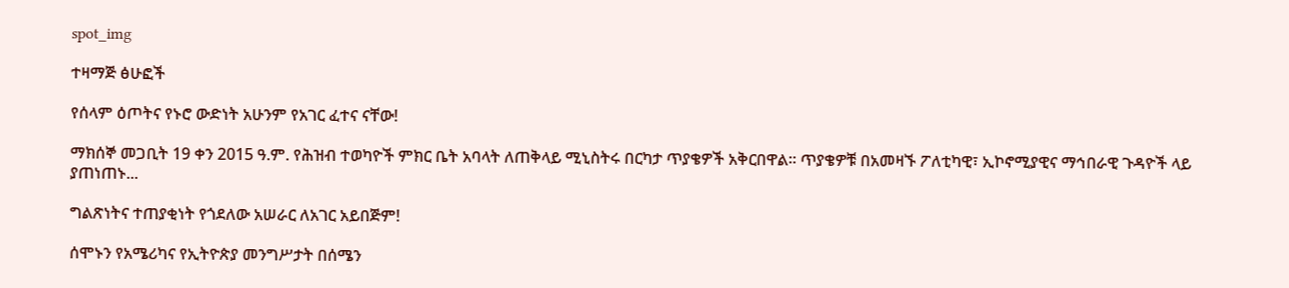spot_img

ተዛማጅ ፅሁፎች

የሰላም ዕጦትና የኑሮ ውድነት አሁንም የአገር ፈተና ናቸው!

ማክሰኞ መጋቢት 19 ቀን 2015 ዓ.ም. የሕዝብ ተወካዮች ምክር ቤት አባላት ለጠቅላይ ሚኒስትሩ በርካታ ጥያቄዎች አቅርበዋል፡፡ ጥያቄዎቹ በአመዛኙ ፖለቲካዊ፣ ኢኮኖሚያዊና ማኅበራዊ ጉዳዮች ላይ ያጠነጠኑ...

ግልጽነትና ተጠያቂነት የጎደለው አሠራር ለአገር አይበጅም!

ሰሞኑን የአሜሪካና የኢትዮጵያ መንግሥታት በሰሜን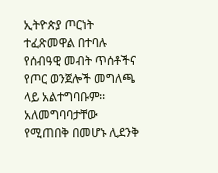ኢትዮጵያ ጦርነት ተፈጽመዋል በተባሉ የሰብዓዊ መብት ጥሰቶችና የጦር ወንጀሎች መግለጫ ላይ አልተግባቡም፡፡ አለመግባባታቸው የሚጠበቅ በመሆኑ ሊደንቅ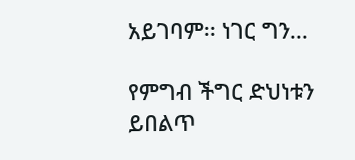አይገባም፡፡ ነገር ግን...

የምግብ ችግር ድህነቱን ይበልጥ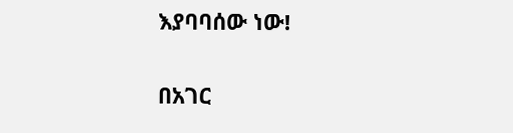እያባባሰው ነው!

በአገር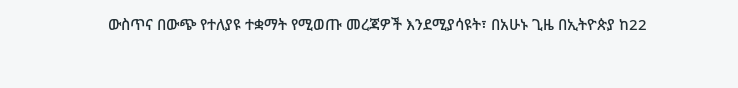ውስጥና በውጭ የተለያዩ ተቋማት የሚወጡ መረጃዎች እንደሚያሳዩት፣ በአሁኑ ጊዜ በኢትዮጵያ ከ22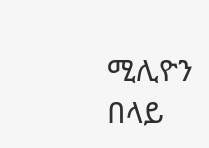ሚሊዮን በላይ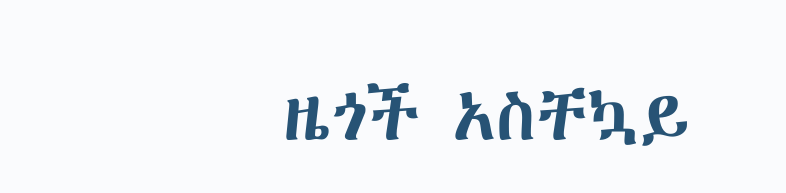ዜጎች አስቸኳይ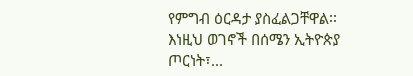የምግብ ዕርዳታ ያስፈልጋቸዋል፡፡ እነዚህ ወገኖች በሰሜን ኢትዮጵያ ጦርነት፣...